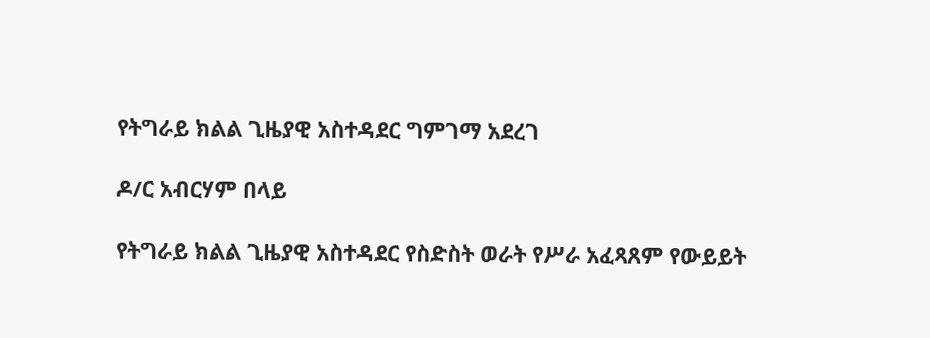የትግራይ ክልል ጊዜያዊ አስተዳደር ግምገማ አደረገ

ዶ/ር አብርሃም በላይ

የትግራይ ክልል ጊዜያዊ አስተዳደር የስድስት ወራት የሥራ አፈጻጸም የውይይት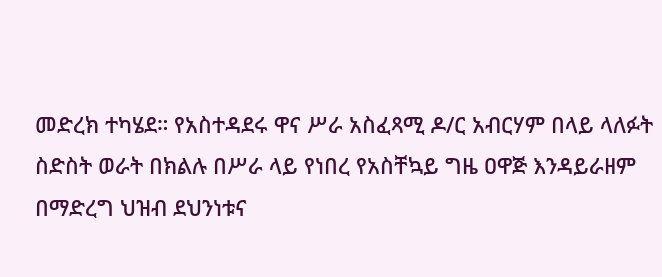መድረክ ተካሄደ። የአስተዳደሩ ዋና ሥራ አስፈጻሚ ዶ/ር አብርሃም በላይ ላለፉት ስድስት ወራት በክልሉ በሥራ ላይ የነበረ የአስቸኳይ ግዜ ዐዋጅ እንዳይራዘም በማድረግ ህዝብ ደህንነቱና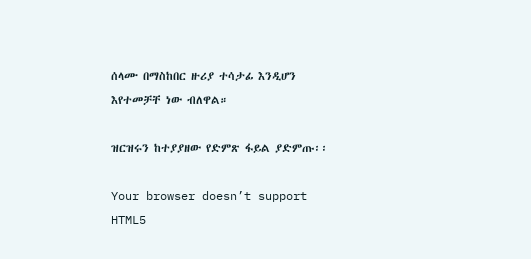ሰላሙ በማስከበር ዙሪያ ተሳታፊ እንዲሆን እየተመቻቸ ነው ብለዋል።

ዝርዝሩን ከተያያዘው የድምጽ ፋይል ያድምጡ፡፡

Your browser doesn’t support HTML5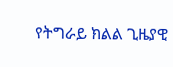የትግራይ ክልል ጊዜያዊ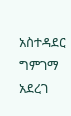አስተዳደር ግምገማ አደረገ